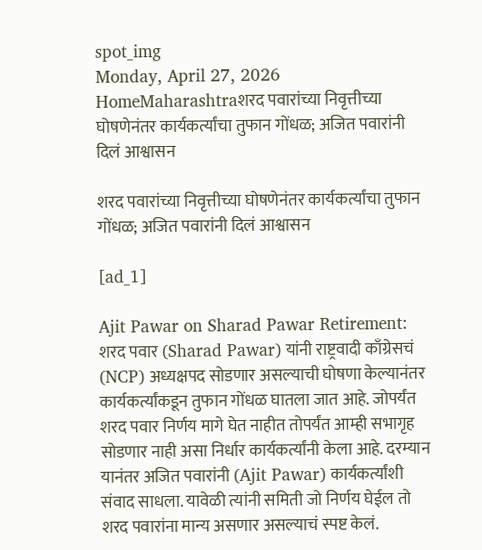spot_img
Monday, April 27, 2026
HomeMaharashtraशरद पवारांच्या निवृत्तीच्या घोषणेनंतर कार्यकर्त्यांचा तुफान गोंधळ; अजित पवारांनी दिलं आश्वासन

शरद पवारांच्या निवृत्तीच्या घोषणेनंतर कार्यकर्त्यांचा तुफान गोंधळ; अजित पवारांनी दिलं आश्वासन

[ad_1]

Ajit Pawar on Sharad Pawar Retirement: शरद पवार (Sharad Pawar) यांनी राष्ट्रवादी काँग्रेसचं (NCP) अध्यक्षपद सोडणार असल्याची घोषणा केल्यानंतर कार्यकर्त्यांकडून तुफान गोंधळ घातला जात आहे. जोपर्यंत शरद पवार निर्णय मागे घेत नाहीत तोपर्यंत आम्ही सभागृह सोडणार नाही असा निर्धार कार्यकर्त्यांनी केला आहे. दरम्यान यानंतर अजित पवारांनी (Ajit Pawar) कार्यकर्त्यांशी संवाद साधला. यावेळी त्यांनी समिती जो निर्णय घेईल तो शरद पवारांना मान्य असणार असल्याचं स्पष्ट केलं.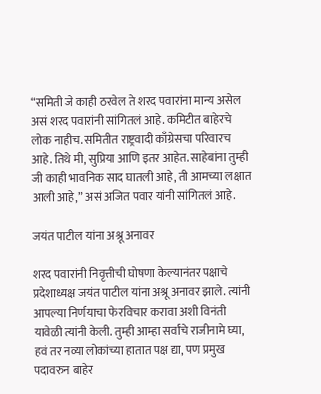“समिती जे काही ठरवेल ते शरद पवारांना मान्य असेल असं शरद पवारांनी सांगितलं आहे. कमिटीत बाहेरचे लोक नाहीच. समितीत राष्ट्रवादी काँग्रेसचा परिवारच आहे. तिथे मी, सुप्रिया आणि इतर आहेत. साहेबांना तुम्ही जी काही भावनिक साद घातली आहे, ती आमच्या लक्षात आली आहे,” असं अजित पवार यांनी सांगितलं आहे.

जयंत पाटील यांना अश्रू अनावर

शरद पवारांनी निवृत्तीची घोषणा केल्यानंतर पक्षाचे प्रदेशाध्यक्ष जयंत पाटील यांना अश्रू अनावर झाले. त्यांनी आपल्या निर्णयाचा फेरविचार करावा अशी विनंती यावेळी त्यांनी केली. तुम्ही आम्हा सर्वांचे राजीनामे घ्या, हवं तर नव्या लोकांच्या हातात पक्ष द्या, पण प्रमुख पदावरुन बाहेर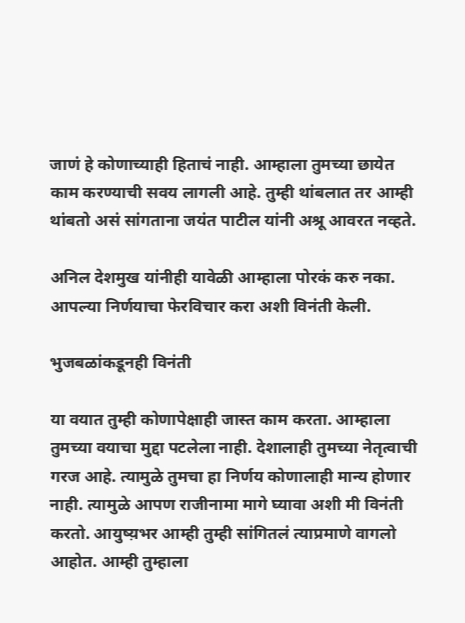जाणं हे कोणाच्याही हिताचं नाही. आम्हाला तुमच्या छायेत काम करण्याची सवय लागली आहे. तुम्ही थांबलात तर आम्ही थांबतो असं सांगताना जयंत पाटील यांनी अश्रू आवरत नव्हते.

अनिल देशमुख यांनीही यावेळी आम्हाला पोरकं करु नका. आपल्या निर्णयाचा फेरविचार करा अशी विनंती केली.

भुजबळांकडूनही विनंती

या वयात तुम्ही कोणापेक्षाही जास्त काम करता. आम्हाला तुमच्या वयाचा मुद्दा पटलेला नाही. देशालाही तुमच्या नेतृत्वाची गरज आहे. त्यामुळे तुमचा हा निर्णय कोणालाही मान्य होणार नाही. त्यामुळे आपण राजीनामा मागे घ्यावा अशी मी विनंती करतो. आयुष्य़भर आम्ही तुम्ही सांगितलं त्याप्रमाणे वागलो आहोत. आम्ही तुम्हाला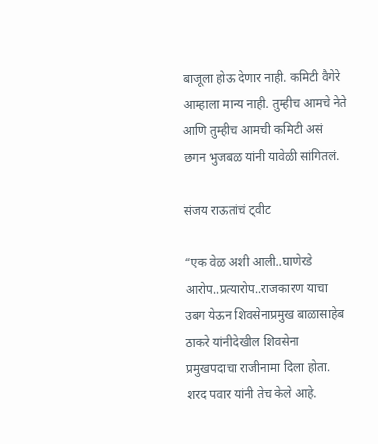बाजूला होऊ देणार नाही. कमिटी वैगेरे आम्हाला मान्य नाही. तुम्हीच आमचे नेते आणि तुम्हीच आमची कमिटी असं छगन भुजबळ यांनी यावेळी सांगितलं.

संजय राऊतांचं ट्वीट

“एक वेळ अशी आली..घाणेरडे आरोप..प्रत्यारोप..राजकारण याचा उबग येऊन शिवसेनाप्रमुख बाळासाहेब ठाकरे यांनीदेखील शिवसेना प्रमुखपदाचा राजीनामा दिला होता. शरद पवार यांनी तेच केले आहे.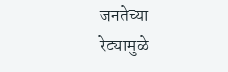जनतेच्या रेट्यामुळे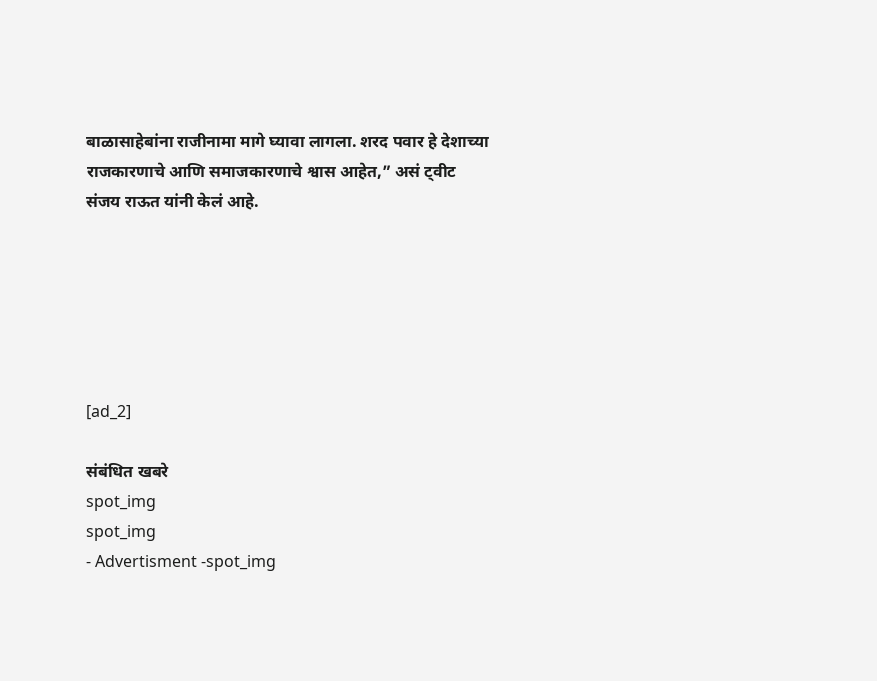बाळासाहेबांना राजीनामा मागे घ्यावा लागला. शरद पवार हे देशाच्या राजकारणाचे आणि समाजकारणाचे श्वास आहेत,” असं ट्वीट संजय राऊत यांनी केलं आहे.






[ad_2]

संबंधित खबरे
spot_img
spot_img
- Advertisment -spot_img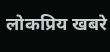लोकप्रिय खबरे